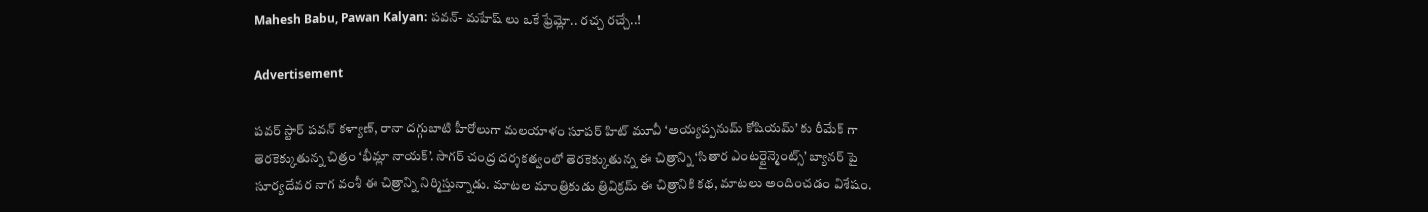Mahesh Babu, Pawan Kalyan: పవన్- మహేష్ లు ఒకే ఫ్రేమ్లో.. రచ్చ రచ్చే..!

Advertisement

పవర్ స్టార్ పవన్ కళ్యాణ్, రానా దగ్గుబాటి హీరోలుగా మలయాళం సూపర్ హిట్ మూవీ ‘అయ్యప్పనుమ్ కోషియమ్’ కు రీమేక్ గా తెరకెక్కుతున్న చిత్రం ‘భీమ్లా నాయక్’. సాగర్ చంద్ర దర్శకత్వంలో తెరకెక్కుతున్న ఈ చిత్రాన్ని ‘సితార ఎంటర్టైన్మెంట్స్’ బ్యానర్ పై సూర్యదేవర నాగ వంశీ ఈ చిత్రాన్ని నిర్మిస్తున్నాడు. మాటల మాంత్రికుడు త్రివిక్రమ్ ఈ చిత్రానికి కథ, మాటలు అందించడం విశేషం.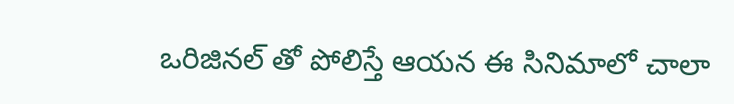ఒరిజినల్ తో పోలిస్తే ఆయన ఈ సినిమాలో చాలా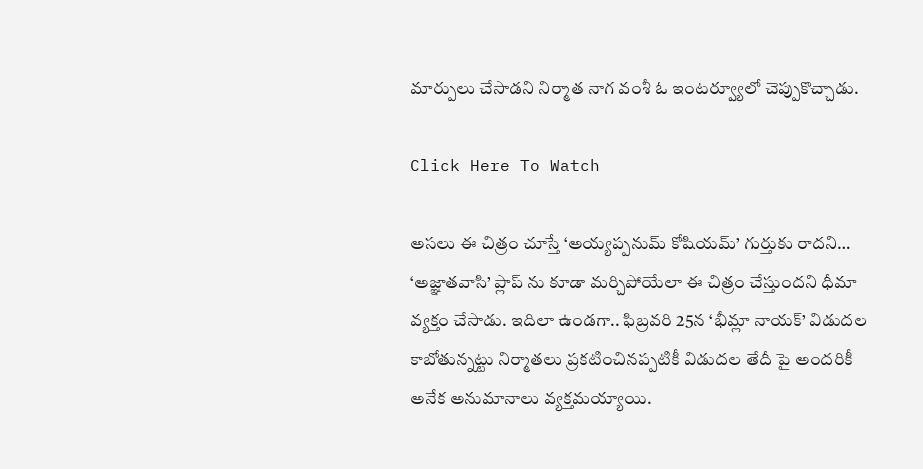మార్పులు చేసాడని నిర్మాత నాగ వంశీ ఓ ఇంటర్వ్యూలో చెప్పుకొచ్చాడు.

Click Here To Watch

అసలు ఈ చిత్రం చూస్తే ‘అయ్యప్పనుమ్ కోషియమ్’ గుర్తుకు రాదని… ‘అజ్ఞాతవాసి’ ప్లాప్ ను కూడా మర్చిపోయేలా ఈ చిత్రం చేస్తుందని ధీమా వ్యక్తం చేసాడు. ఇదిలా ఉండగా.. ఫిబ్రవరి 25న ‘భీమ్లా నాయక్’ విడుదల కాబోతున్నట్టు నిర్మాతలు ప్రకటించినప్పటికీ విడుదల తేదీ పై అందరికీ అనేక అనుమానాలు వ్యక్తమయ్యాయి.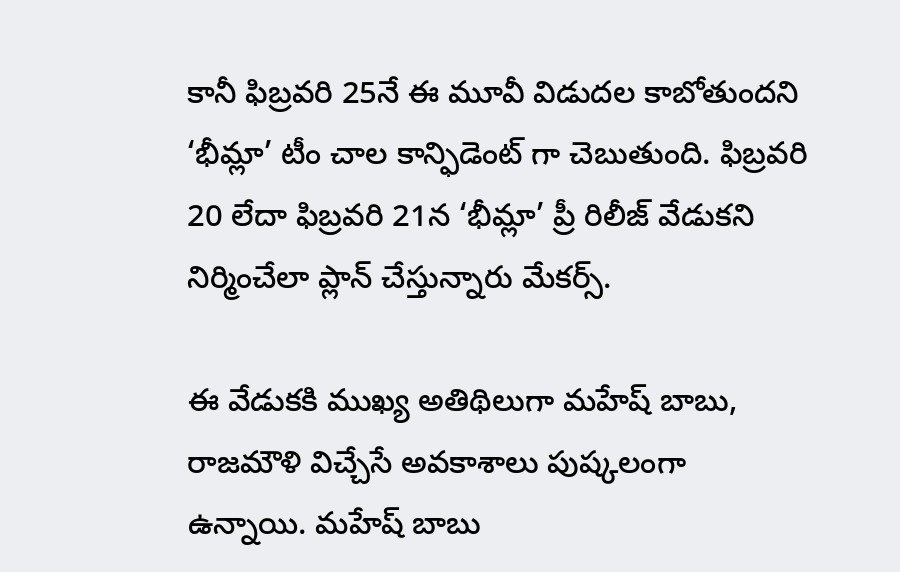కానీ ఫిబ్రవరి 25నే ఈ మూవీ విడుదల కాబోతుందని ‘భీమ్లా’ టీం చాల కాన్ఫిడెంట్ గా చెబుతుంది. ఫిబ్రవరి 20 లేదా ఫిబ్రవరి 21న ‘భీమ్లా’ ప్రీ రిలీజ్ వేడుకని నిర్మించేలా ప్లాన్ చేస్తున్నారు మేకర్స్.

ఈ వేడుకకి ముఖ్య అతిథిలుగా మహేష్ బాబు, రాజమౌళి విచ్చేసే అవకాశాలు పుష్కలంగా ఉన్నాయి. మహేష్ బాబు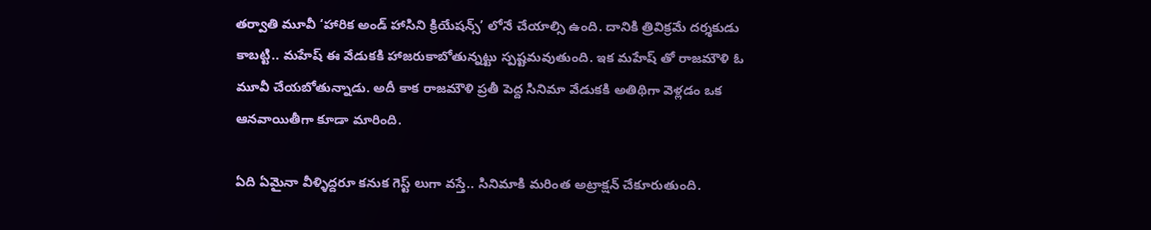తర్వాతి మూవీ ‘హారిక అండ్ హాసిని క్రియేషన్స్’ లోనే చేయాల్సి ఉంది. దానికి త్రివిక్రమే దర్శకుడు కాబట్టి.. మహేష్ ఈ వేడుకకి హాజరుకాబోతున్నట్టు స్పష్టమవుతుంది. ఇక మహేష్ తో రాజమౌళి ఓ మూవీ చేయబోతున్నాడు. అదీ కాక రాజమౌళి ప్రతీ పెద్ద సినిమా వేడుకకి అతిథిగా వెళ్లడం ఒక ఆనవాయితీగా కూడా మారింది.

ఏది ఏమైనా వీళ్ళిద్దరూ కనుక గెస్ట్ లుగా వస్తే.. సినిమాకి మరింత అట్రాక్షన్ చేకూరుతుంది.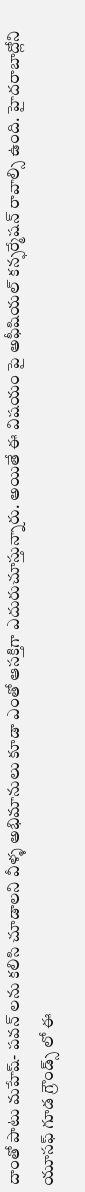దాంతో పాటు మహేష్- పవన్ లను కలిసి చూడాలని వీళ్ళ అభిమానులు కూడా ఎంతో ఆసక్తిగా ఎదురుచూస్తున్నారు. అయితే ఈ విషయం పై అఫీషియల్ కన్ఫర్మేషన్ రావాల్సి ఉంది. హైదరాబాద్లోని యూసఫ్ గూడ గ్రౌండ్స్ లో ఈ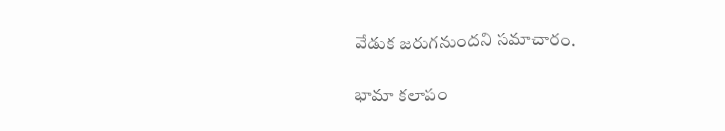వేడుక జరుగనుందని సమాచారం.

భామా కలాపం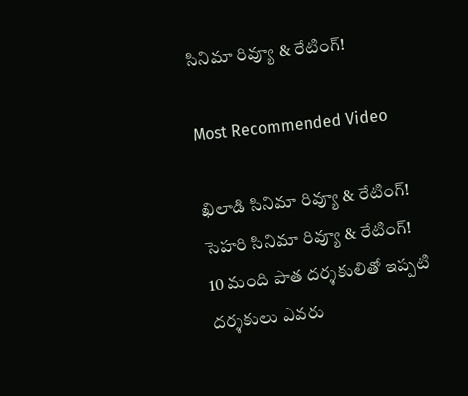సినిమా రివ్యూ & రేటింగ్!

Most Recommended Video

ఖిలాడి సినిమా రివ్యూ & రేటింగ్!
సెహరి సినిమా రివ్యూ & రేటింగ్!
10 మంది పాత దర్శకులితో ఇప్పటి దర్శకులు ఎవరు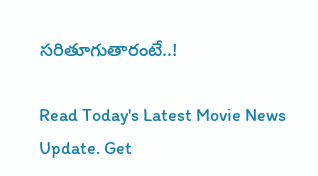సరితూగుతారంటే..!

Read Today's Latest Movie News Update. Get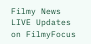Filmy News LIVE Updates on FilmyFocus